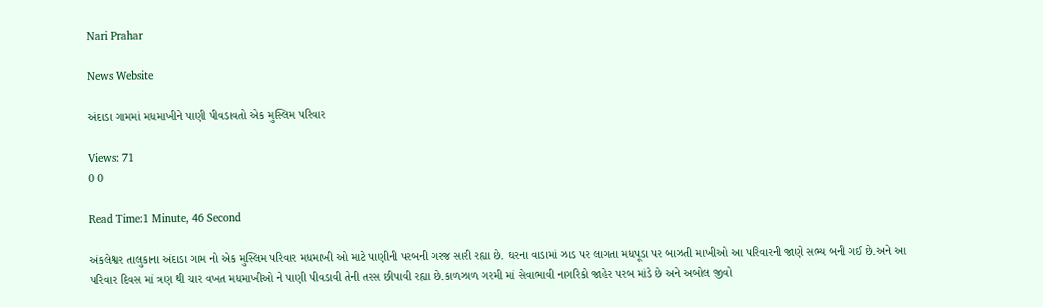Nari Prahar

News Website

અંદાડા ગામમાં મધમાખીને પાણી પીવડાવતો એક મુસ્લિમ પરિવાર

Views: 71
0 0

Read Time:1 Minute, 46 Second

અંકલેશ્વર તાલુકાના અંદાડા ગામ નો એક મુસ્લિમ પરિવાર મધમાખી ઓ માટે પાણીની પરબની ગરજ સારી રહ્યા છે. ઘરના વાડામાં ઝાડ પર લાગતા મધપૂડા પર બાઝતી માખીઓ આ પરિવારની જાણે સભ્ય બની ગઈ છે.અને આ પરિવાર દિવસ માં ત્રણ થી ચાર વખત મધમાખીઓ ને પાણી પીવડાવી તેની તરસ છીપાવી રહ્યા છે.કાળઝાળ ગરમી માં સેવાભાવી નાગરિકો જાહેર પરબ માંડે છે અને અબોલ જીવો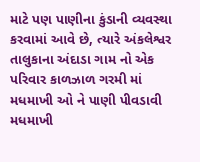માટે પણ પાણીના કુંડાની વ્યવસ્થા કરવામાં આવે છે, ત્યારે અંકલેશ્વર તાલુકાના અંદાડા ગામ નો એક પરિવાર કાળઝાળ ગરમી માં મધમાખી ઓ ને પાણી પીવડાવી મધમાખી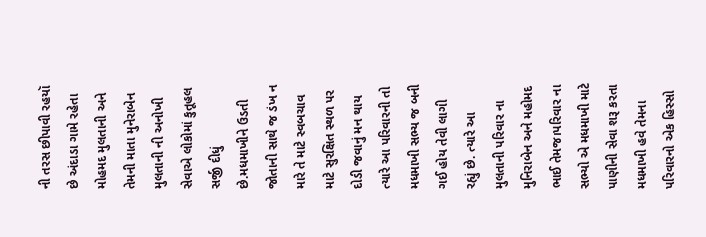ની તરસ છીપાવી રહયૉ છે અંદાડા ગામે રહેતા મોહમદ મુલતાની અને તેમની માતા મુનેરાબેન મુલતાની ની અનોખી સેવાએ લોકોમાં કુતૂહલ સર્જી દીધું છે.મધમાખીને ઉડતી જોતાની સાથે જ ડંખ ન મારે તે માટે સ્વબચાવ માટે સુરક્ષિત સ્થળ પર દોડી જવાનું મન થાય ત્યારે આ પરિવારની તો મધમાખી સભ્ય જ બની ગઈ હોય તેવી લાગી રહ્યું છે. ત્યારે આ મુલતાની પરિવાર ના મુનિરાબેન અને મહોમદ ભાઈ તેમજ।પરિવાર ના સભ્યો એ મધમાખી માટે પાણીની સેવા શરૂ કરતા મધમાખી હવે તેમના પરિવારનો એક હિસ્સો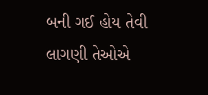બની ગઈ હોય તેવી લાગણી તેઓએ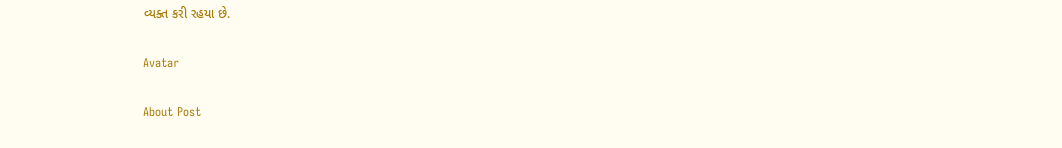વ્યક્ત કરી રહયા છે.

Avatar

About Post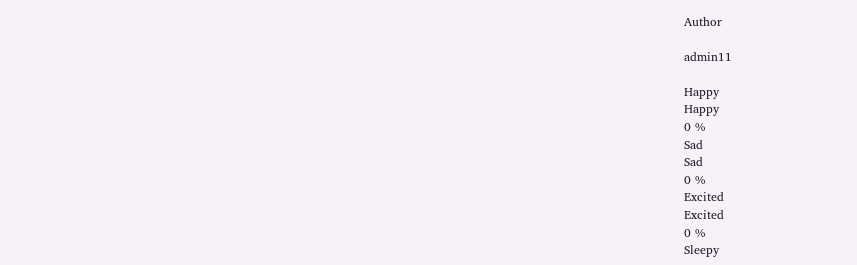Author

admin11

Happy
Happy
0 %
Sad
Sad
0 %
Excited
Excited
0 %
Sleepy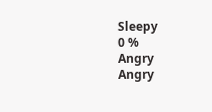Sleepy
0 %
Angry
Angry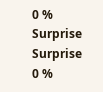0 %
Surprise
Surprise
0 %